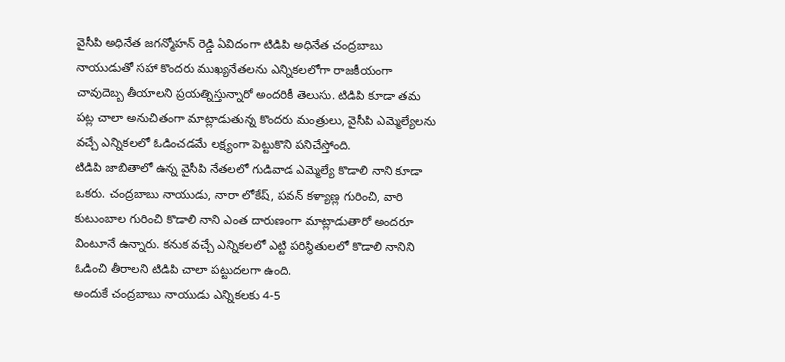వైసీపి అధినేత జగన్మోహన్ రెడ్డి ఏవిదంగా టిడిపి అధినేత చంద్రబాబు నాయుడుతో సహా కొందరు ముఖ్యనేతలను ఎన్నికలలోగా రాజకీయంగా చావుదెబ్బ తీయాలని ప్రయత్నిస్తున్నారో అందరికీ తెలుసు. టిడిపి కూడా తమ పట్ల చాలా అనుచితంగా మాట్లాడుతున్న కొందరు మంత్రులు, వైసీపి ఎమ్మెల్యేలను వచ్చే ఎన్నికలలో ఓడించడమే లక్ష్యంగా పెట్టుకొని పనిచేస్తోంది.
టిడిపి జాబితాలో ఉన్న వైసీపి నేతలలో గుడివాడ ఎమ్మెల్యే కొడాలి నాని కూడా ఒకరు. చంద్రబాబు నాయుడు, నారా లోకేష్, పవన్ కళ్యాణ్ల గురించి, వారి కుటుంబాల గురించి కొడాలి నాని ఎంత దారుణంగా మాట్లాడుతారో అందరూ వింటూనే ఉన్నారు. కనుక వచ్చే ఎన్నికలలో ఎట్టి పరిస్థితులలో కొడాలి నానిని ఓడించి తీరాలని టిడిపి చాలా పట్టుదలగా ఉంది.
అందుకే చంద్రబాబు నాయుడు ఎన్నికలకు 4-5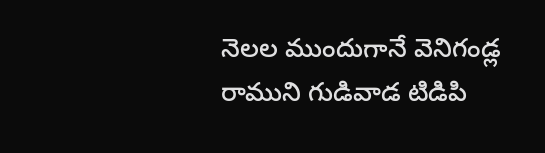నెలల ముందుగానే వెనిగండ్ల రాముని గుడివాడ టిడిపి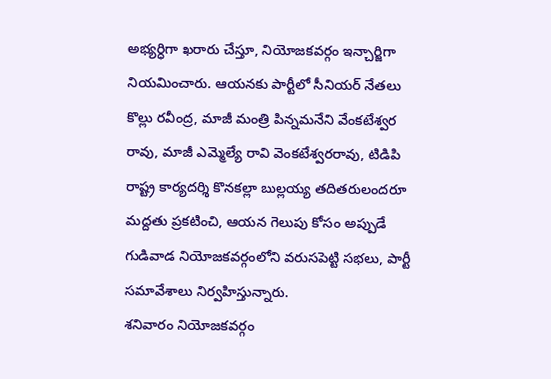అభ్యర్ధిగా ఖరారు చేస్తూ, నియోజకవర్గం ఇన్చార్జిగా నియమించారు. ఆయనకు పార్టీలో సీనియర్ నేతలు కొల్లు రవీంద్ర, మాజీ మంత్రి పిన్నమనేని వేంకటేశ్వర రావు, మాజీ ఎమ్మెల్యే రావి వెంకటేశ్వరరావు, టిడిపి రాష్ట్ర కార్యదర్శి కొనకల్లా బుల్లయ్య తదితరులందరూ మద్దతు ప్రకటించి, ఆయన గెలుపు కోసం అప్పుడే గుడివాడ నియోజకవర్గంలోని వరుసపెట్టి సభలు, పార్టీ సమావేశాలు నిర్వహిస్తున్నారు.
శనివారం నియోజకవర్గం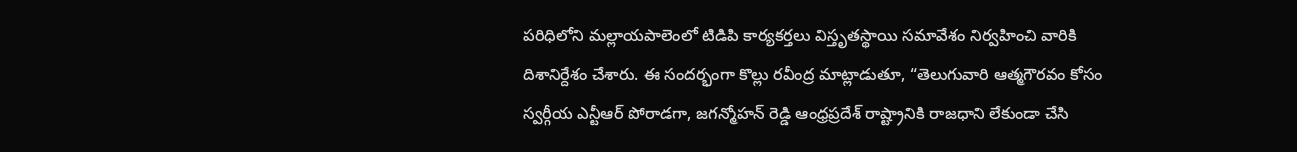పరిధిలోని మల్లాయపాలెంలో టిడిపి కార్యకర్తలు విస్తృతస్థాయి సమావేశం నిర్వహించి వారికి దిశానిర్దేశం చేశారు. ఈ సందర్భంగా కొల్లు రవీంద్ర మాట్లాడుతూ, “తెలుగువారి ఆత్మగౌరవం కోసం స్వర్గీయ ఎన్టీఆర్ పోరాడగా, జగన్మోహన్ రెడ్డి ఆంధ్రప్రదేశ్ రాష్ట్రానికి రాజధాని లేకుండా చేసి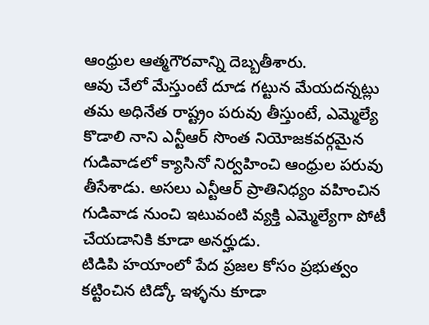ఆంధ్రుల ఆత్మగౌరవాన్ని దెబ్బతీశారు.
ఆవు చేలో మేస్తుంటే దూడ గట్టున మేయదన్నట్లు తమ అధినేత రాష్ట్రం పరువు తీస్తుంటే, ఎమ్మెల్యే కొడాలి నాని ఎన్టీఆర్ సొంత నియోజకవర్గమైన గుడివాడలో క్యాసినో నిర్వహించి ఆంధ్రుల పరువు తీసేశాడు. అసలు ఎన్టీఆర్ ప్రాతినిధ్యం వహించిన గుడివాడ నుంచి ఇటువంటి వ్యక్తి ఎమ్మెల్యేగా పోటీ చేయడానికి కూడా అనర్హుడు.
టిడిపి హయాంలో పేద ప్రజల కోసం ప్రభుత్వం కట్టించిన టిడ్కో ఇళ్ళను కూడా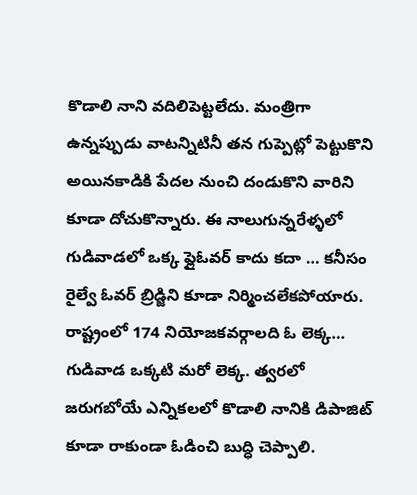కొడాలి నాని వదిలిపెట్టలేదు. మంత్రిగా ఉన్నప్పుడు వాటన్నిటినీ తన గుప్పెట్లో పెట్టుకొని అయినకాడికి పేదల నుంచి దండుకొని వారిని కూడా దోచుకొన్నారు. ఈ నాలుగున్నరేళ్ళలో గుడివాడలో ఒక్క ఫ్లైఓవర్ కాదు కదా … కనీసం రైల్వే ఓవర్ బ్రిడ్జిని కూడా నిర్మించలేకపోయారు.
రాష్ట్రంలో 174 నియోజకవర్గాలది ఓ లెక్క… గుడివాడ ఒక్కటి మరో లెక్క. త్వరలో జరుగబోయే ఎన్నికలలో కొడాలి నానికి డిపాజిట్ కూడా రాకుండా ఓడించి బుద్ధి చెప్పాలి.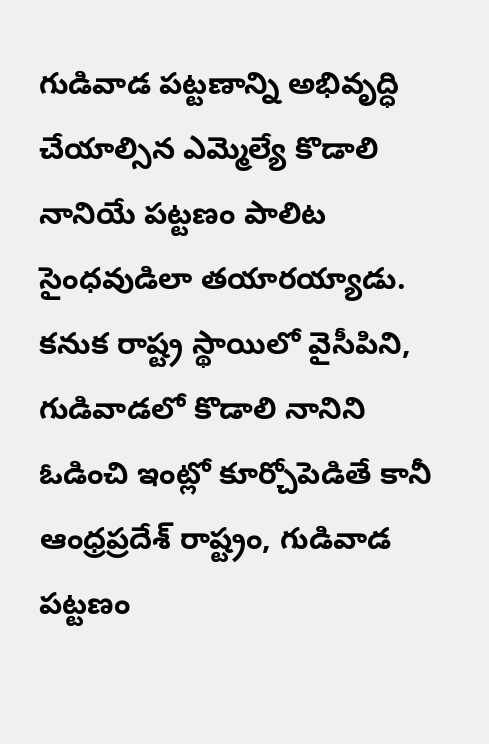గుడివాడ పట్టణాన్ని అభివృద్ధి చేయాల్సిన ఎమ్మెల్యే కొడాలి నానియే పట్టణం పాలిట సైంధవుడిలా తయారయ్యాడు. కనుక రాష్ట్ర స్థాయిలో వైసీపిని, గుడివాడలో కొడాలి నానిని ఓడించి ఇంట్లో కూర్చోపెడితే కానీ ఆంధ్రప్రదేశ్ రాష్ట్రం, గుడివాడ పట్టణం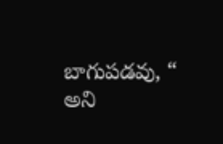బాగుపడవు, “ అని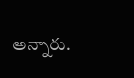అన్నారు.